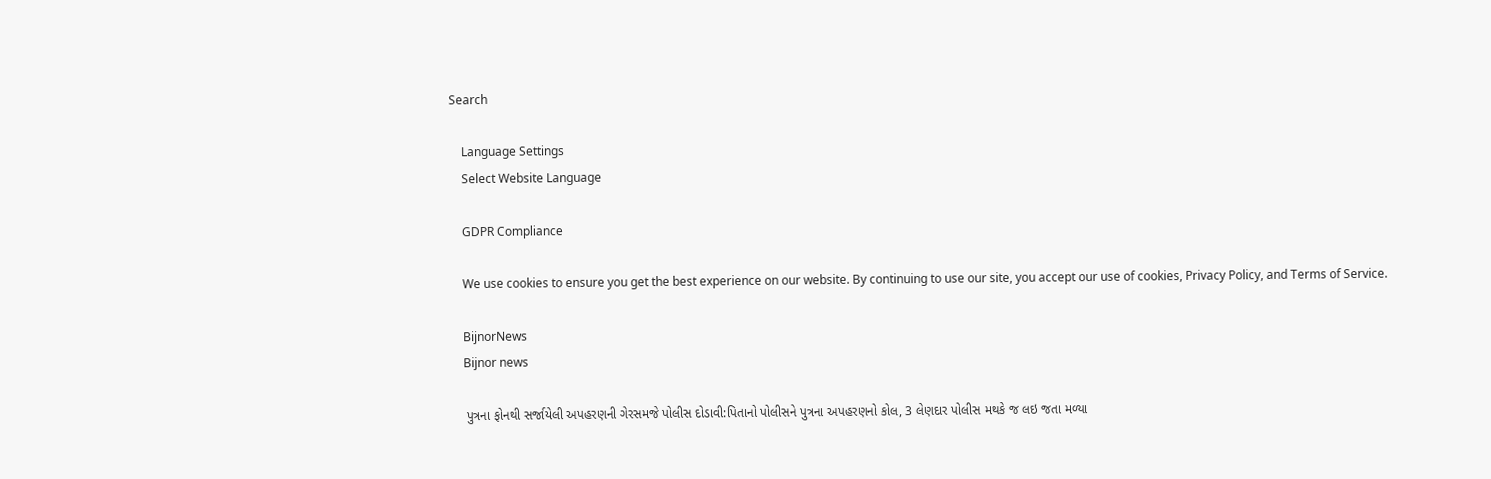Search

    Language Settings
    Select Website Language

    GDPR Compliance

    We use cookies to ensure you get the best experience on our website. By continuing to use our site, you accept our use of cookies, Privacy Policy, and Terms of Service.

    BijnorNews
    Bijnor news

    પુત્રના ફોનથી સર્જાયેલી અપહરણની ગેરસમજે પોલીસ દોડાવી:પિતાનો પોલીસને પુત્રના અપહરણનો કોલ, 3 લેણદાર પોલીસ મથકે જ લઇ જતા મળ્યા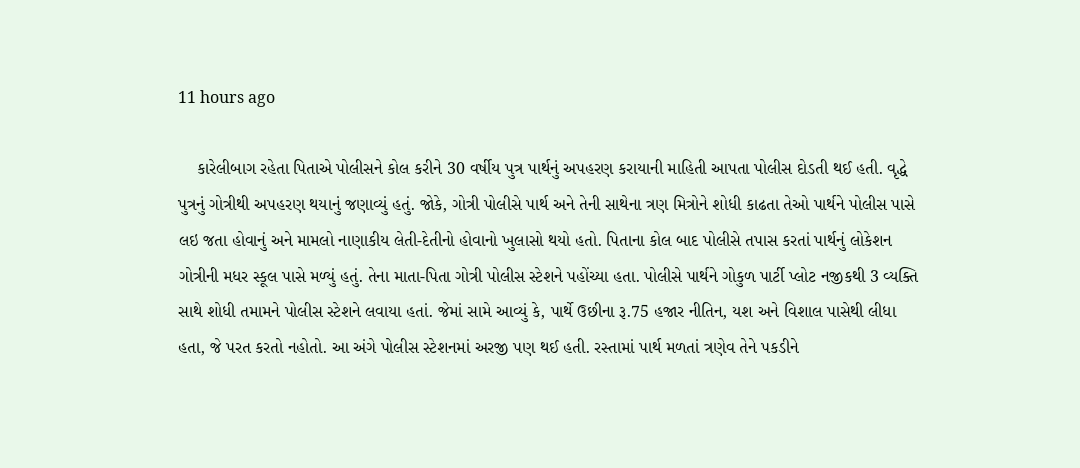11 hours ago

    કારેલીબાગ રહેતા પિતાએ પોલીસને કોલ કરીને 30 વર્ષીય પુત્ર પાર્થનું અપહરણ કરાયાની માહિતી આપતા પોલીસ દોડતી થઈ હતી. વૃદ્ધે પુત્રનું ગોત્રીથી અપહરણ થયાનું જણાવ્યું હતું. જોકે, ગોત્રી પોલીસે પાર્થ અને તેની સાથેના ત્રણ મિત્રોને શોધી કાઢતા તેઓ પાર્થને પોલીસ પાસે લઇ જતા હોવાનું અને મામલો નાણાકીય લેતી-દેતીનો હોવાનો ખુલાસો થયો હતો. પિતાના કોલ બાદ પોલીસે તપાસ કરતાં પાર્થનું લોકેશન ગોત્રીની મધર સ્કૂલ પાસે મળ્યું હતું. તેના માતા-પિતા ગોત્રી પોલીસ સ્ટેશને પહોંચ્યા હતા. પોલીસે પાર્થને ગોકુળ પાર્ટી પ્લોટ નજીકથી 3 વ્યક્તિ સાથે શોધી તમામને પોલીસ સ્ટેશને લવાયા હતાં. જેમાં સામે આવ્યું કે, પાર્થે ઉછીના રૂ.75 હજાર નીતિન, યશ અને વિશાલ પાસેથી લીધા હતા, જે પરત કરતો નહોતો. આ અંગે પોલીસ સ્ટેશનમાં અરજી પણ થઈ હતી. રસ્તામાં પાર્થ મળતાં ત્રણેવ તેને પકડીને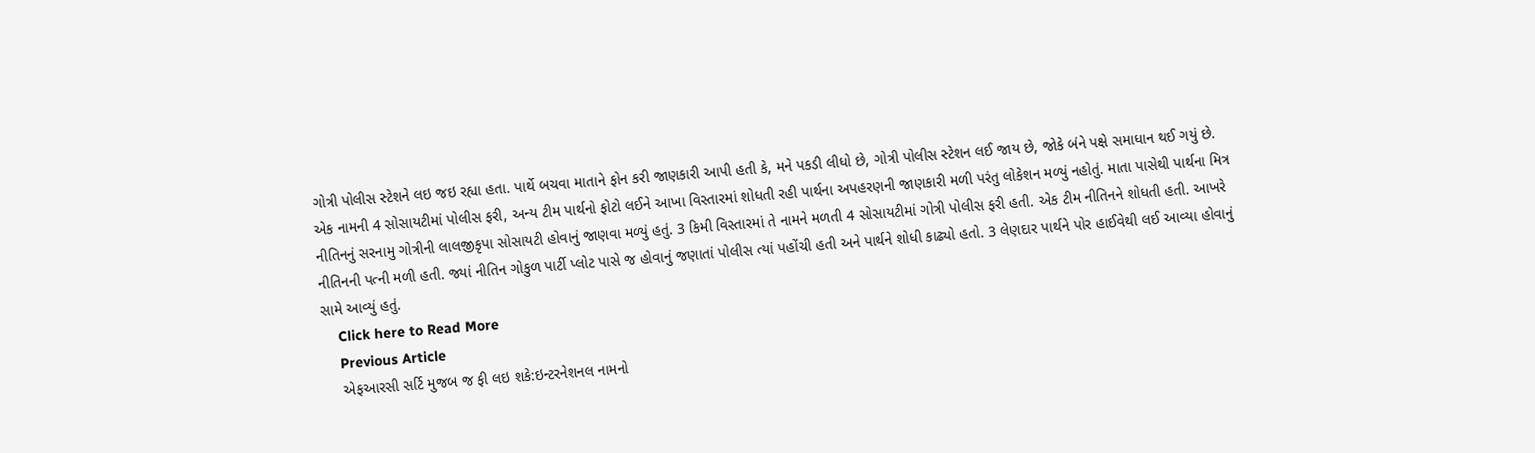ગોત્રી પોલીસ સ્ટેશને લઇ જઇ રહ્યા હતા. પાર્થે બચવા માતાને ફોન કરી જાણકારી આપી હતી કે, મને પકડી લીધો છે, ગોત્રી પોલીસ સ્ટેશન લઈ જાય છે, જોકે બંને પક્ષે સમાધાન થઈ ગયું છે. એક નામની 4 સોસાયટીમાં પોલીસ ફરી, અન્ય ટીમ પાર્થનો ફોટો લઈને આખા વિસ્તારમાં શોધતી રહી પાર્થના અપહરણની જાણકારી મળી પરંતુ લોકેશન મળ્યું નહોતું. માતા પાસેથી પાર્થના મિત્ર નીતિનનું સરનામુ ગોત્રીની લાલજીકૃપા સોસાયટી હોવાનું જાણવા મળ્યું હતું. 3 કિમી વિસ્તારમાં તે નામને મળતી 4 સોસાયટીમાં ગોત્રી પોલીસ ફરી હતી. એક ટીમ નીતિનને શોધતી હતી. આખરે નીતિનની પત્ની મળી હતી. જ્યાં નીતિન ગોકુળ પાર્ટી પ્લોટ પાસે જ હોવાનું જણાતાં પોલીસ ત્યાં પહોંચી હતી અને પાર્થને શોધી કાઢ્યો હતો. 3 લેણદાર પાર્થને પોર હાઈવેથી લઈ આવ્યા હોવાનું સામે આવ્યું હતું.
    Click here to Read More
    Previous Article
    એફઆરસી સર્ટિ મુજબ જ ફી લઇ શકે:ઇન્ટરનેશનલ નામનો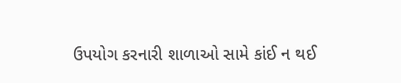ઉપયોગ કરનારી શાળાઓ સામે કાંઈ ન થઈ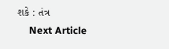શકે : તંત્ર
    Next Article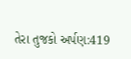તેરા તુજકો અર્પણ:419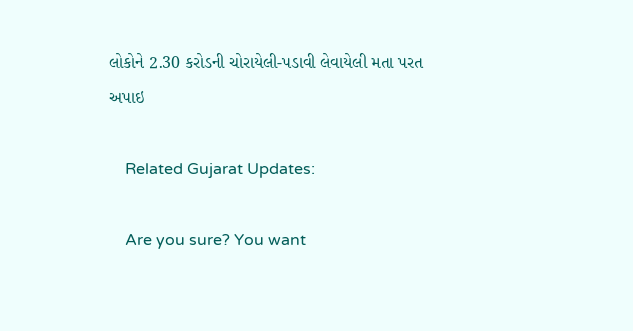લોકોને 2.30 કરોડની ચોરાયેલી-પડાવી લેવાયેલી મતા પરત અપાઇ

    Related Gujarat Updates:

    Are you sure? You want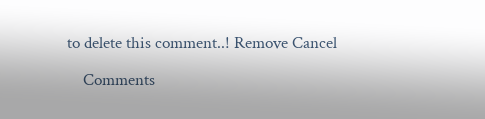to delete this comment..! Remove Cancel

    Comments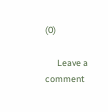(0)

      Leave a comment